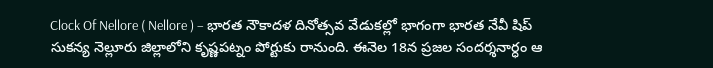Clock Of Nellore ( Nellore ) – భారత నౌకాదళ దినోత్సవ వేడుకల్లో భాగంగా భారత నేవీ షిప్ సుకన్య నెల్లూరు జిల్లాలోని కృష్ణపట్నం పోర్టుకు రానుంది. ఈనెల 18న ప్రజల సందర్శనార్ధం ఆ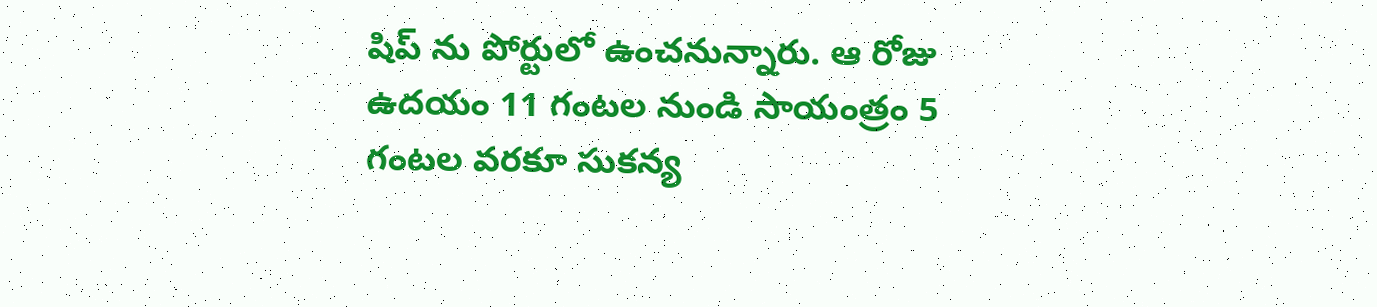షిప్ ను పోర్టులో ఉంచనున్నారు. ఆ రోజు ఉదయం 11 గంటల నుండి సాయంత్రం 5 గంటల వరకూ సుకన్య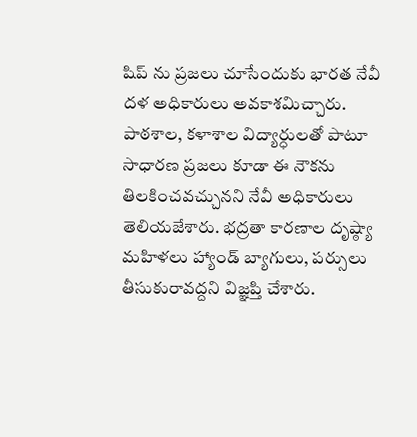షిప్ ను ప్రజలు చూసేందుకు భారత నేవీ దళ అధికారులు అవకాశమిచ్చారు. పాఠశాల, కళాశాల విద్యార్ధులతో పాటూ సాధారణ ప్రజలు కూడా ఈ నౌకను తిలకించవచ్చునని నేవీ అధికారులు తెలియజేశారు. భద్రతా కారణాల దృష్ఠ్యా మహిళలు హ్యాండ్ బ్యాగులు, పర్సులు తీసుకురావద్దని విజ్ఞప్తి చేశారు.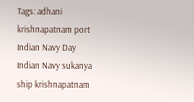Tags: adhani krishnapatnam port Indian Navy Day Indian Navy sukanya ship krishnapatnam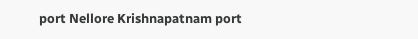port Nellore Krishnapatnam port